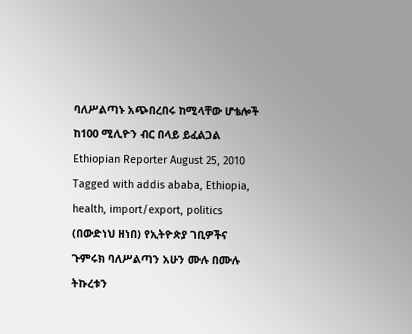ባለሥልጣኑ አጭበረበሩ ከሚላቸው ሆቴሎች ከ100 ሚሊዮን ብር በላይ ይፈልጋል Ethiopian Reporter August 25, 2010 Tagged with addis ababa, Ethiopia, health, import/export, politics (በውድነህ ዘነበ) የኢትዮጵያ ገቢዎችና ጉምሩክ ባለሥልጣን አሁን ሙሉ በሙሉ ትኩረቱን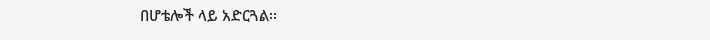በሆቴሎች ላይ አድርጓል፡፡